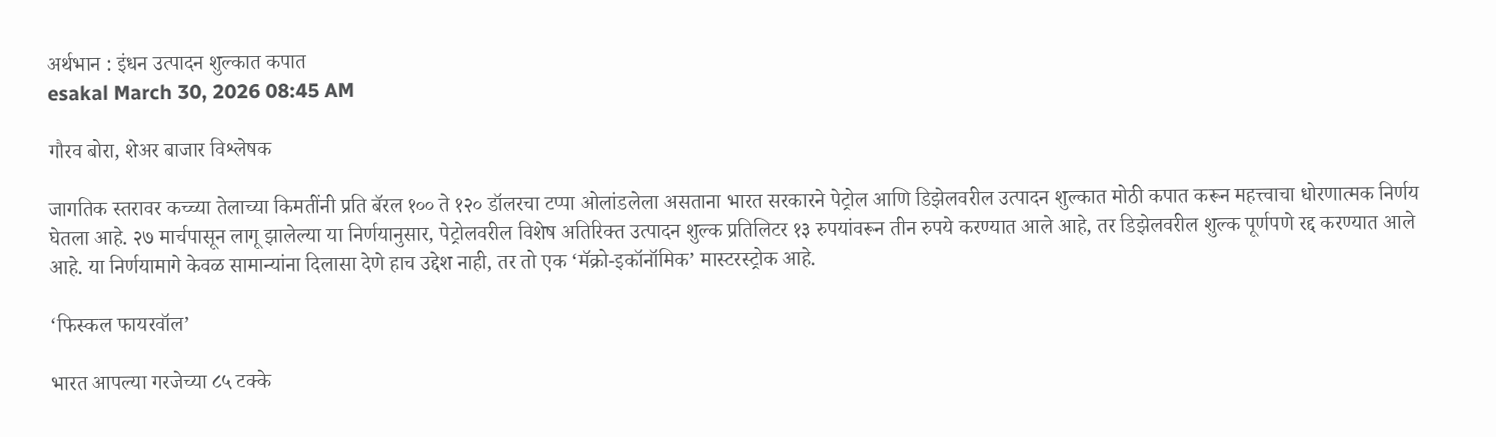अर्थभान : इंधन उत्पादन शुल्कात कपात
esakal March 30, 2026 08:45 AM

गौरव बोरा, शेअर बाजार विश्लेषक

जागतिक स्तरावर कच्च्या तेलाच्या किमतींनी प्रति बॅरल १०० ते १२० डॉलरचा टप्पा ओलांडलेला असताना भारत सरकारने पेट्रोल आणि डिझेलवरील उत्पादन शुल्कात मोठी कपात करून महत्त्वाचा धोरणात्मक निर्णय घेतला आहे. २७ मार्चपासून लागू झालेल्या या निर्णयानुसार, पेट्रोलवरील विशेष अतिरिक्त उत्पादन शुल्क प्रतिलिटर १३ रुपयांवरून तीन रुपये करण्यात आले आहे, तर डिझेलवरील शुल्क पूर्णपणे रद्द करण्यात आले आहे. या निर्णयामागे केवळ सामान्यांना दिलासा देणे हाच उद्देश नाही, तर तो एक ‘मॅक्रो-इकॉनॉमिक’ मास्टरस्ट्रोक आहे.

‘फिस्कल फायरवॉल’

भारत आपल्या गरजेच्या ८५ टक्के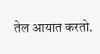तेल आयात करतो.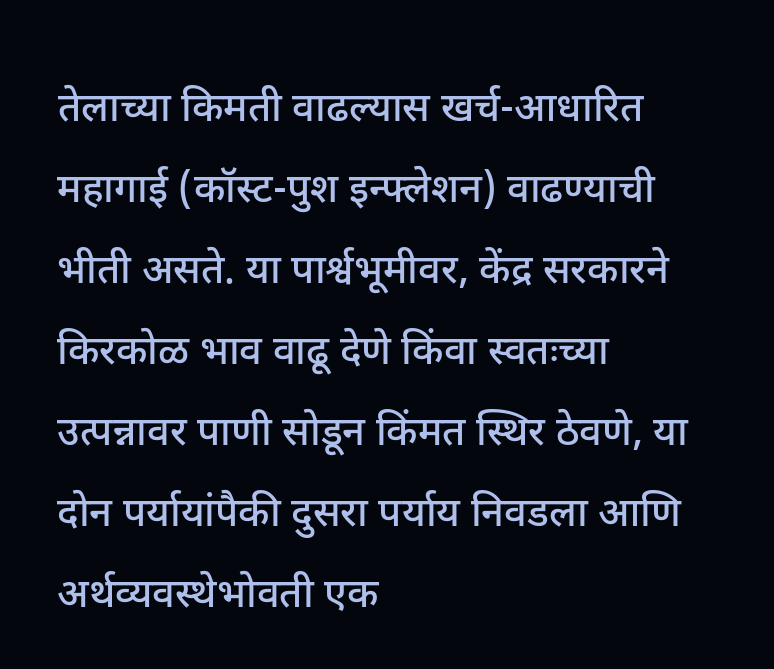तेलाच्या किमती वाढल्यास खर्च-आधारित महागाई (कॉस्ट-पुश इन्फ्लेशन) वाढण्याची भीती असते. या पार्श्वभूमीवर, केंद्र सरकारने किरकोळ भाव वाढू देणे किंवा स्वतःच्या उत्पन्नावर पाणी सोडून किंमत स्थिर ठेवणे, या दोन पर्यायांपैकी दुसरा पर्याय निवडला आणि अर्थव्यवस्थेभोवती एक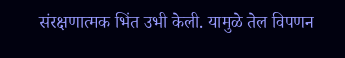संरक्षणात्मक भिंत उभी केली. यामुळे तेल विपणन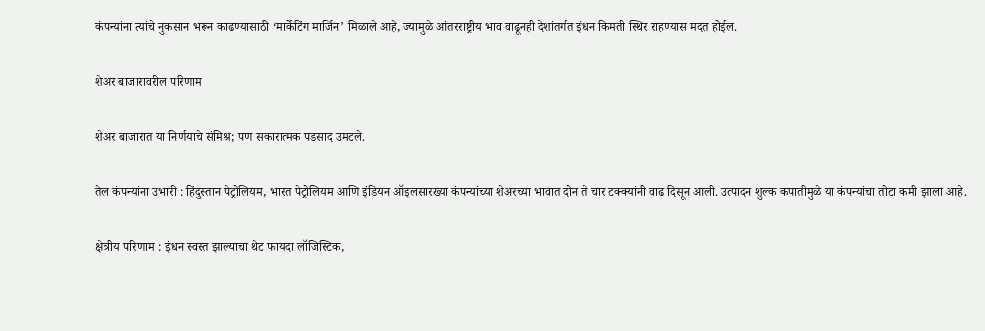कंपन्यांना त्यांचे नुकसान भरून काढण्यासाठी ‘मार्केटिंग मार्जिन’ मिळाले आहे, ज्यामुळे आंतरराष्ट्रीय भाव वाढूनही देशांतर्गत इंधन किमती स्थिर राहण्यास मदत होईल.

शेअर बाजारावरील परिणाम

शेअर बाजारात या निर्णयाचे संमिश्र; पण सकारात्मक पडसाद उमटले.

तेल कंपन्यांना उभारी : हिंदुस्तान पेट्रोलियम, भारत पेट्रोलियम आणि इंडियन ऑइलसारख्या कंपन्यांच्या शेअरच्या भावात दोन ते चार टक्क्यांनी वाढ दिसून आली. उत्पादन शुल्क कपातीमुळे या कंपन्यांचा तोटा कमी झाला आहे.

क्षेत्रीय परिणाम : इंधन स्वस्त झाल्याचा थेट फायदा लॉजिस्टिक,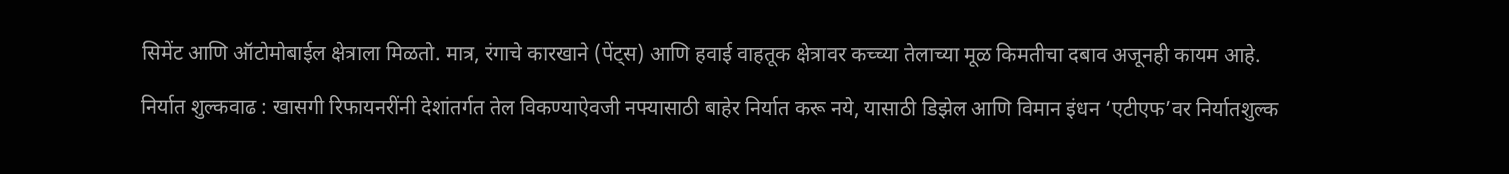सिमेंट आणि ऑटोमोबाईल क्षेत्राला मिळतो. मात्र, रंगाचे कारखाने (पेंट्स) आणि हवाई वाहतूक क्षेत्रावर कच्च्या तेलाच्या मूळ किमतीचा दबाव अजूनही कायम आहे.

निर्यात शुल्कवाढ : खासगी रिफायनरींनी देशांतर्गत तेल विकण्याऐवजी नफ्यासाठी बाहेर निर्यात करू नये, यासाठी डिझेल आणि विमान इंधन ‘एटीएफ’वर निर्यातशुल्क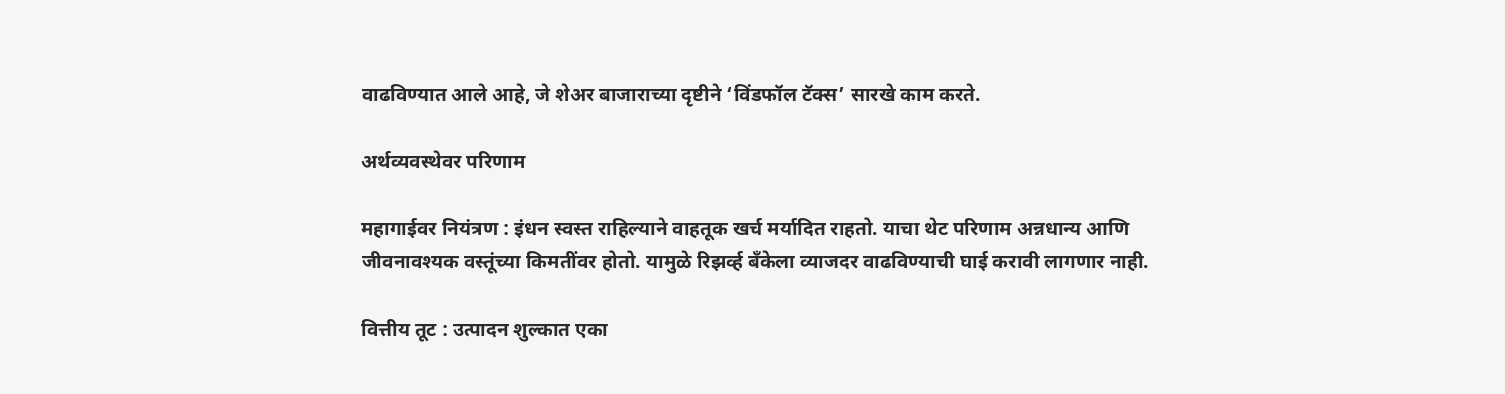वाढविण्यात आले आहे, जे शेअर बाजाराच्या दृष्टीने ‘विंडफॉल टॅक्स’ सारखे काम करते.

अर्थव्यवस्थेवर परिणाम

महागाईवर नियंत्रण : इंधन स्वस्त राहिल्याने वाहतूक खर्च मर्यादित राहतो. याचा थेट परिणाम अन्नधान्य आणि जीवनावश्यक वस्तूंच्या किमतींवर होतो. यामुळे रिझर्व्ह बँकेला व्याजदर वाढविण्याची घाई करावी लागणार नाही.

वित्तीय तूट : उत्पादन शुल्कात एका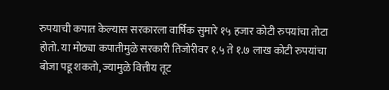रुपयाची कपात केल्यास सरकारला वार्षिक सुमारे १५ हजार कोटी रुपयांचा तोटा होतो. या मोठ्या कपातीमुळे सरकारी तिजोरीवर १.५ ते १.७ लाख कोटी रुपयांचा बोजा पडू शकतो, ज्यामुळे वित्तीय तूट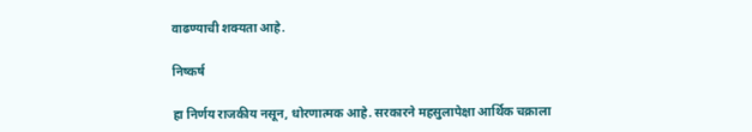वाढण्याची शक्यता आहे.

निष्कर्ष

हा निर्णय राजकीय नसून, धोरणात्मक आहे. सरकारने महसुलापेक्षा आर्थिक चक्राला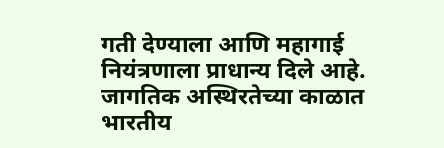गती देण्याला आणि महागाई नियंत्रणाला प्राधान्य दिले आहे. जागतिक अस्थिरतेच्या काळात भारतीय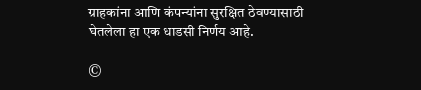ग्राहकांना आणि कंपन्यांना सुरक्षित ठेवण्यासाठी घेतलेला हा एक धाडसी निर्णय आहे.

©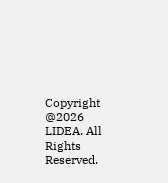Copyright @2026 LIDEA. All Rights Reserved.